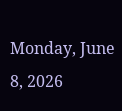Monday, June 8, 2026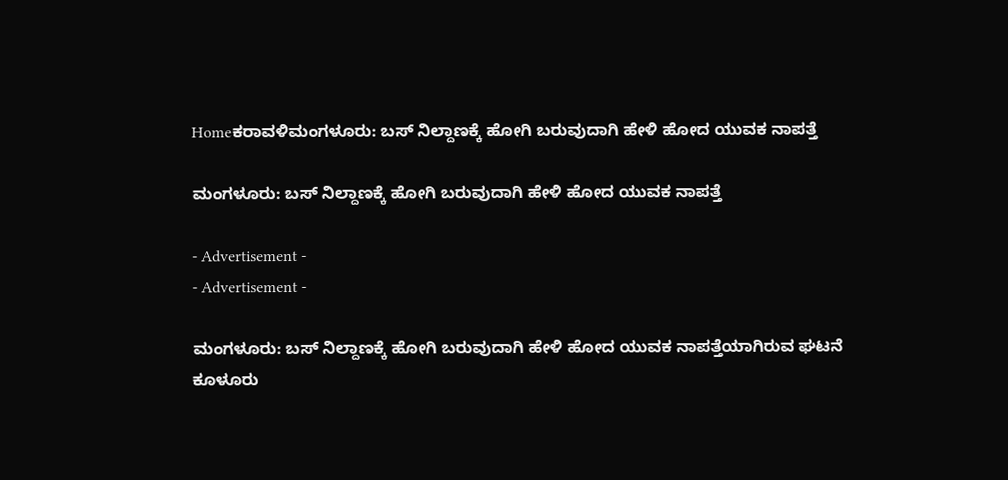Homeಕರಾವಳಿಮಂಗಳೂರು: ಬಸ್ ನಿಲ್ದಾಣಕ್ಕೆ ಹೋಗಿ‌ ಬರುವುದಾಗಿ‌ ಹೇಳಿ ಹೋದ ಯುವಕ‌ ನಾಪತ್ತೆ

ಮಂಗಳೂರು: ಬಸ್ ನಿಲ್ದಾಣಕ್ಕೆ ಹೋಗಿ‌ ಬರುವುದಾಗಿ‌ ಹೇಳಿ ಹೋದ ಯುವಕ‌ ನಾಪತ್ತೆ

- Advertisement -
- Advertisement -

ಮಂಗಳೂರು: ಬಸ್ ನಿಲ್ದಾಣಕ್ಕೆ ಹೋಗಿ‌ ಬರುವುದಾಗಿ‌ ಹೇಳಿ ಹೋದ ಯುವಕ‌ ನಾಪತ್ತೆಯಾಗಿರುವ ಘಟನೆ ಕೂಳೂರು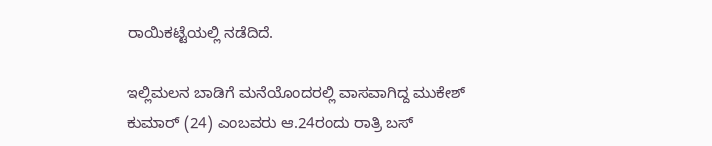ರಾಯಿಕಟ್ಟೆಯಲ್ಲಿ‌ ನಡೆದಿದೆ.

ಇಲ್ಲಿಮಲನ ಬಾಡಿಗೆ ಮನೆಯೊಂದರಲ್ಲಿ ವಾಸವಾಗಿದ್ದ ಮುಕೇಶ್ ಕುಮಾರ್ (24) ಎಂಬವರು ಆ.24ರಂದು ರಾತ್ರಿ ಬಸ್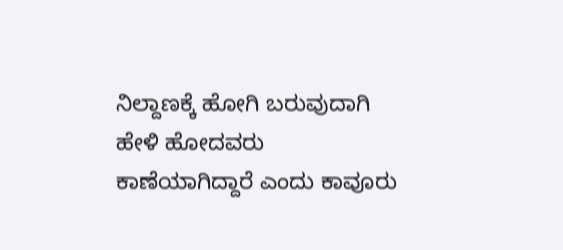ನಿಲ್ದಾಣಕ್ಕೆ ಹೋಗಿ ಬರುವುದಾಗಿ ಹೇಳಿ ಹೋದವರು ಕಾಣೆಯಾಗಿದ್ದಾರೆ ಎಂದು ಕಾವೂರು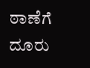ಠಾಣೆಗೆ ದೂರು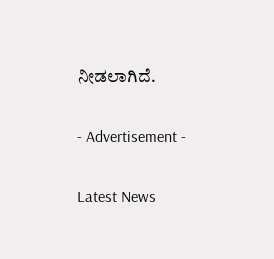ನೀಡಲಾಗಿದೆ.

- Advertisement -

Latest News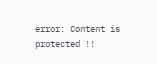error: Content is protected !!